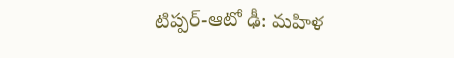టిప్పర్-ఆటో ఢీ: మహిళ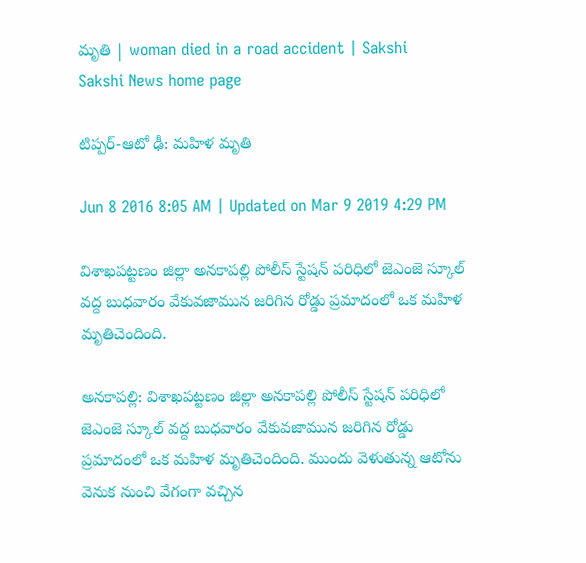మృతి | woman died in a road accident | Sakshi
Sakshi News home page

టిప్పర్-ఆటో ఢీ: మహిళ మృతి

Jun 8 2016 8:05 AM | Updated on Mar 9 2019 4:29 PM

విశాఖపట్టణం జిల్లా అనకాపల్లి పోలీస్ స్టేషన్ పరిధిలో జెఎంజె స్కూల్ వద్ద బుధవారం వేకువజామున జరిగిన రోడ్డు ప్రమాదంలో ఒక మహిళ మృతిచెందింది.

అనకాపల్లి: విశాఖపట్టణం జిల్లా అనకాపల్లి పోలీస్ స్టేషన్ పరిధిలో జెఎంజె స్కూల్ వద్ద బుధవారం వేకువజామున జరిగిన రోడ్డు ప్రమాదంలో ఒక మహిళ మృతిచెందింది. ముందు వెళుతున్న ఆటోను వెనుక నుంచి వేగంగా వచ్చిన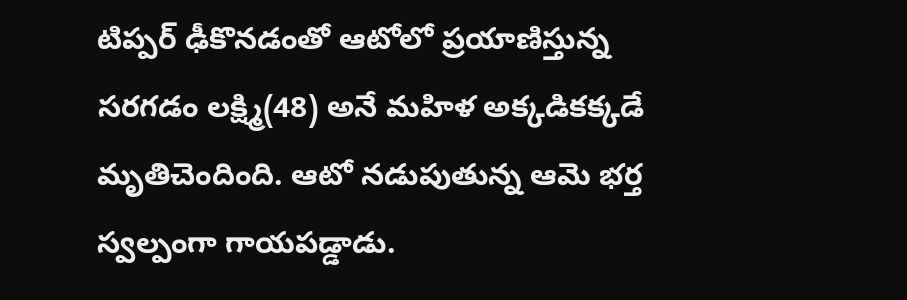టిప్పర్ ఢీకొనడంతో ఆటోలో ప్రయాణిస్తున్న సరగడం లక్ష్మి(48) అనే మహిళ అక్కడికక్కడే మృతిచెందింది. ఆటో నడుపుతున్న ఆమె భర్త స్వల్పంగా గాయపడ్డాడు.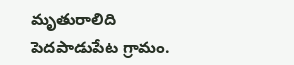మృతురాలిది పెదపాడుపేట గ్రామం.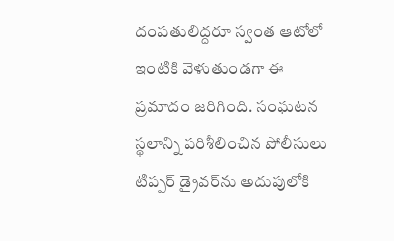దంపతులిద్దరూ స్వంత ఆటోలో ఇంటికి వెళుతుండగా ఈ ప్రమాదం జరిగింది. సంఘటన స్థలాన్ని పరిశీలించిన పోలీసులు టిప్పర్ డ్రైవర్‌ను అదుపులోకి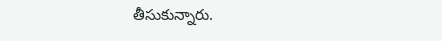తీసుకున్నారు.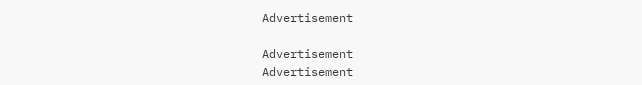Advertisement

Advertisement
Advertisement